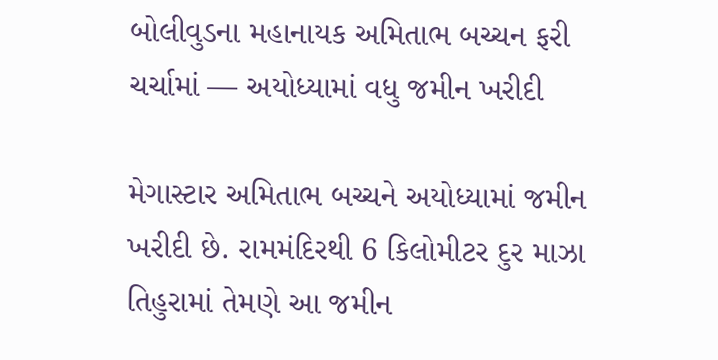બોલીવુડના મહાનાયક અમિતાભ બચ્ચન ફરી ચર્ચામાં — અયોધ્યામાં વધુ જમીન ખરીદી

મેગાસ્ટાર અમિતાભ બચ્ચને અયોધ્યામાં જમીન ખરીદી છે. રામમંદિરથી 6 કિલોમીટર દુર માઝા તિહુરામાં તેમણે આ જમીન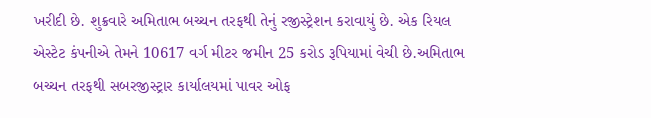ખરીદી છે. શુક્રવારે અમિતાભ બચ્ચન તરફથી તેનું રજીસ્ટ્રેશન કરાવાયું છે. એક રિયલ એસ્ટેટ કંપનીએ તેમને 10617 વર્ગ મીટર જમીન 25 કરોડ રૂપિયામાં વેચી છે.અમિતાભ બચ્ચન તરફથી સબરજીસ્ટ્રાર કાર્યાલયમાં પાવર ઓફ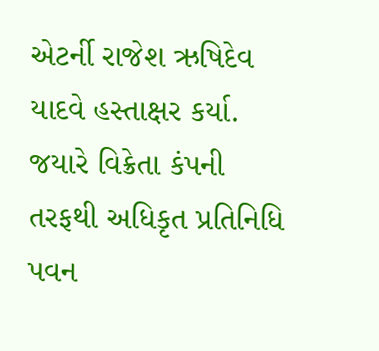એટર્ની રાજેશ ઋષિદેવ યાદવે હસ્તાક્ષર કર્યા. જયારે વિક્રેતા કંપની તરફથી અધિકૃત પ્રતિનિધિ પવન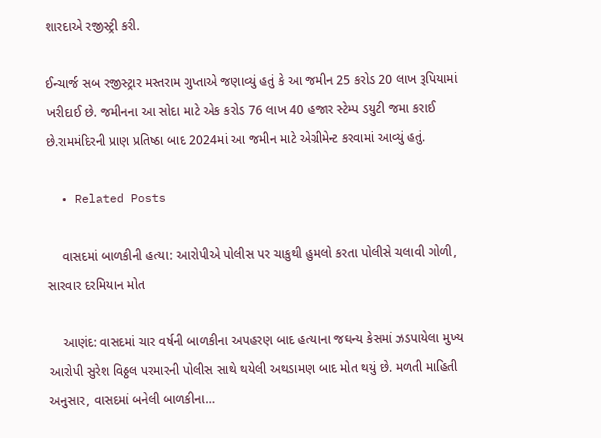શારદાએ રજીસ્ટ્રી કરી.

ઈન્ચાર્જ સબ રજીસ્ટ્રાર મસ્તરામ ગુપ્તાએ જણાવ્યું હતું કે આ જમીન 25 કરોડ 20 લાખ રૂપિયામાં ખરીદાઈ છે. જમીનના આ સોદા માટે એક કરોડ 76 લાખ 40 હજાર સ્ટેમ્પ ડયુટી જમા કરાઈ છે.રામમંદિરની પ્રાણ પ્રતિષ્ઠા બાદ 2024માં આ જમીન માટે એગ્રીમેન્ટ કરવામાં આવ્યું હતું.

  • Related Posts

    વાસદમાં બાળકીની હત્યા: આરોપીએ પોલીસ પર ચાકુથી હુમલો કરતા પોલીસે ચલાવી ગોળી, સારવાર દરમિયાન મોત

    આણંદ: વાસદમાં ચાર વર્ષની બાળકીના અપહરણ બાદ હત્યાના જઘન્ય કેસમાં ઝડપાયેલા મુખ્ય આરોપી સુરેશ વિઠ્ઠલ પરમારની પોલીસ સાથે થયેલી અથડામણ બાદ મોત થયું છે. મળતી માહિતી અનુસાર, વાસદમાં બનેલી બાળકીના…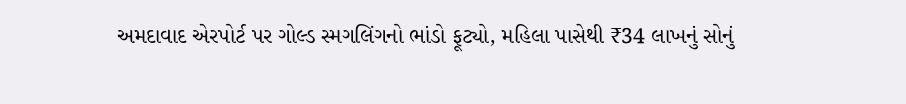અમદાવાદ એરપોર્ટ પર ગોલ્ડ સ્મગલિંગનો ભાંડો ફૂટ્યો, મહિલા પાસેથી ₹34 લાખનું સોનું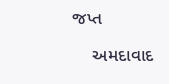જપ્ત

    અમદાવાદ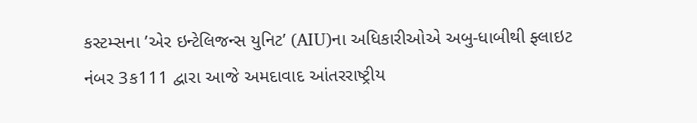કસ્ટમ્સના ’એર ઇન્ટેલિજન્સ યુનિટ’ (AIU)ના અધિકારીઓએ અબુ-ધાબીથી ફ્લાઇટ નંબર 3ક111 દ્વારા આજે અમદાવાદ આંતરરાષ્ટ્રીય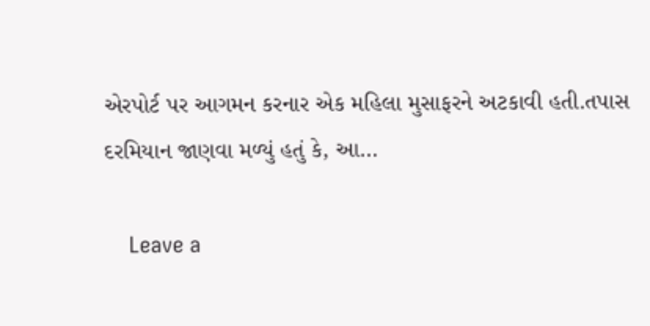એરપોર્ટ પર આગમન કરનાર એક મહિલા મુસાફરને અટકાવી હતી.તપાસ દરમિયાન જાણવા મળ્યું હતું કે, આ…

    Leave a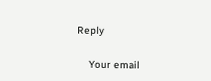Reply

    Your email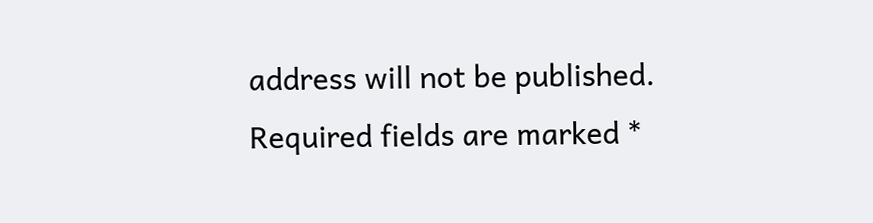address will not be published. Required fields are marked *